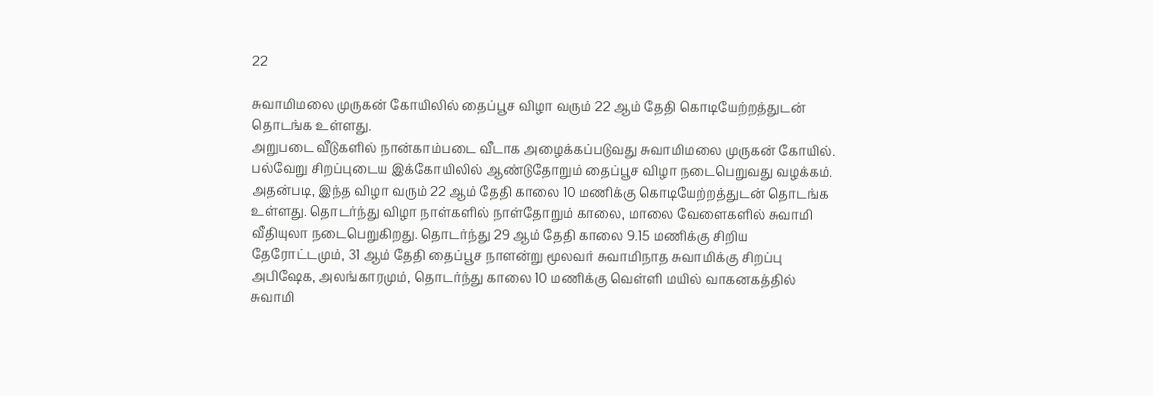22

சுவாமிமலை முருகன் கோயிலில் தைப்பூச விழா வரும் 22 ஆம் தேதி கொடியேற்றத்துடன் தொடங்க உள்ளது.
அறுபடை வீடுகளில் நான்காம்படை வீடாக அழைக்கப்படுவது சுவாமிமலை முருகன் கோயில். பல்வேறு சிறப்புடைய இக்கோயிலில் ஆண்டுதோறும் தைப்பூச விழா நடைபெறுவது வழக்கம். அதன்படி, இந்த விழா வரும் 22 ஆம் தேதி காலை 10 மணிக்கு கொடியேற்றத்துடன் தொடங்க உள்ளது. தொடர்ந்து விழா நாள்களில் நாள்தோறும் காலை, மாலை வேளைகளில் சுவாமி வீதியுலா நடைபெறுகிறது. தொடர்ந்து 29 ஆம் தேதி காலை 9.15 மணிக்கு சிறிய தேரோட்டமும், 31 ஆம் தேதி தைப்பூச நாளன்று மூலவர் சுவாமிநாத சுவாமிக்கு சிறப்பு அபிஷேக, அலங்காரமும், தொடர்ந்து காலை 10 மணிக்கு வெள்ளி மயில் வாகனகத்தில் சுவாமி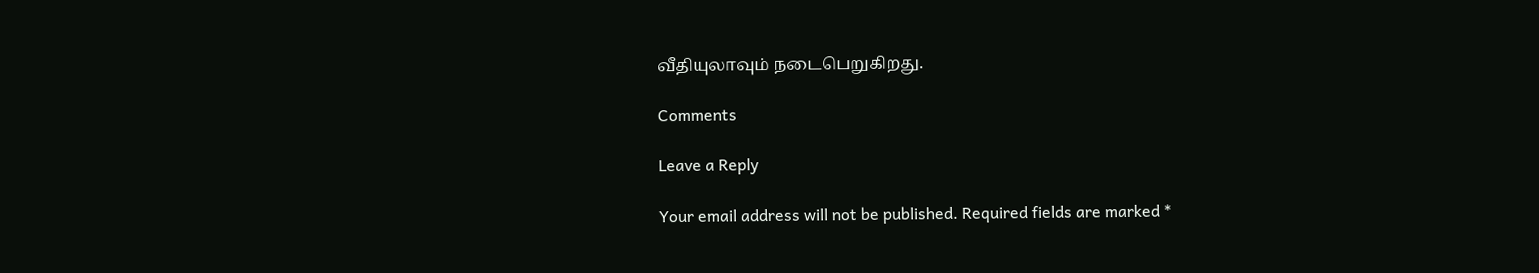வீதியுலாவும் நடைபெறுகிறது.

Comments

Leave a Reply

Your email address will not be published. Required fields are marked *